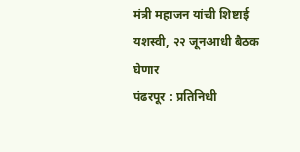मंत्री महाजन यांची शिष्टाई यशस्वी, २२ जूनआधी बैठक घेणार
पंढरपूर : प्रतिनिधी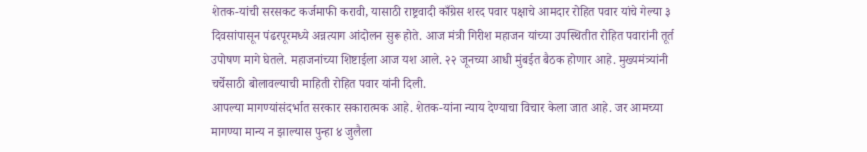शेतक-यांची सरसकट कर्जमाफी करावी, यासाठी राष्ट्रवादी काँग्रेस शरद पवार पक्षाचे आमदार रोहित पवार यांचे गेल्या ३ दिवसांपासून पंढरपूरमध्ये अन्नत्याग आंदोलन सुरू होते. आज मंत्री गिरीश महाजन यांच्या उपस्थितीत रोहित पवारांनी तूर्त उपोषण मागे घेतले. महाजनांच्या शिष्टाईला आज यश आले. २२ जूनच्या आधी मुंबईत बैठक होणार आहे. मुख्यमंत्र्यांनी चर्चेसाठी बोलावल्याची माहिती रोहित पवार यांनी दिली.
आपल्या मागण्यांसंदर्भात सरकार सकारात्मक आहे. शेतक-यांना न्याय देण्याचा विचार केला जात आहे. जर आमच्या मागण्या मान्य न झाल्यास पुन्हा ४ जुलैला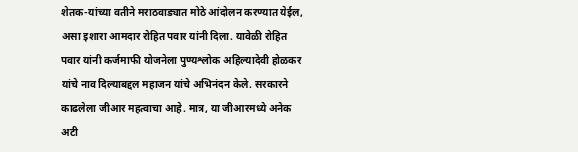शेतक-यांच्या वतीने मराठवाड्यात मोठे आंदोलन करण्यात येईल, असा इशारा आमदार रोहित पवार यांनी दिला. यावेळी रोहित पवार यांनी कर्जमाफी योजनेला पुण्यश्लोक अहिल्यादेवी होळकर यांचे नाव दिल्याबद्दल महाजन यांचे अभिनंदन केले. सरकारने काढलेला जीआर महत्वाचा आहे. मात्र, या जीआरमध्ये अनेक अटी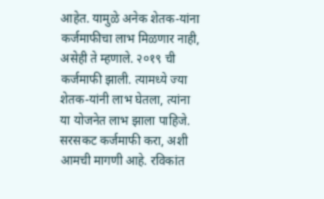आहेत. यामुळे अनेक शेतक-यांना कर्जमाफीचा लाभ मिळणार नाही, असेही ते म्हणाले. २०१९ ची कर्जमाफी झाली. त्यामध्ये ज्या शेतक-यांनी लाभ घेतला, त्यांना या योजनेत लाभ झाला पाहिजे. सरसकट कर्जमाफी करा, अशी आमची मागणी आहे. रविकांत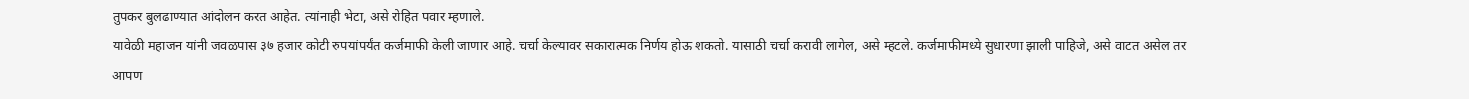तुपकर बुलढाण्यात आंदोलन करत आहेत. त्यांनाही भेटा, असे रोहित पवार म्हणाले.
यावेळी महाजन यांनी जवळपास ३७ हजार कोटी रुपयांपर्यंत कर्जमाफी केली जाणार आहे. चर्चा केल्यावर सकारात्मक निर्णय होऊ शकतो. यासाठी चर्चा करावी लागेल, असे म्हटले. कर्जमाफीमध्ये सुधारणा झाली पाहिजे, असे वाटत असेल तर आपण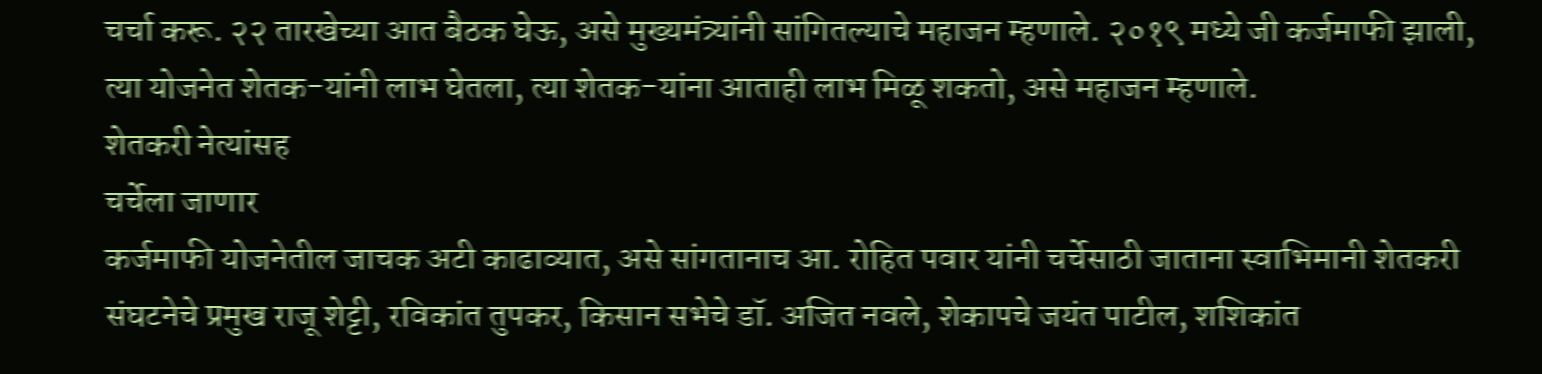चर्चा करू. २२ तारखेच्या आत बैठक घेऊ, असे मुख्यमंत्र्यांनी सांगितल्याचे महाजन म्हणाले. २०१९ मध्ये जी कर्जमाफी झाली, त्या योजनेत शेतक-यांनी लाभ घेतला, त्या शेतक-यांना आताही लाभ मिळू शकतो, असे महाजन म्हणाले.
शेतकरी नेत्यांसह
चर्चेला जाणार
कर्जमाफी योजनेतील जाचक अटी काढाव्यात, असे सांगतानाच आ. रोहित पवार यांनी चर्चेसाठी जाताना स्वाभिमानी शेतकरी संघटनेचे प्रमुख राजू शेट्टी, रविकांत तुपकर, किसान सभेचे डॉ. अजित नवले, शेकापचे जयंत पाटील, शशिकांत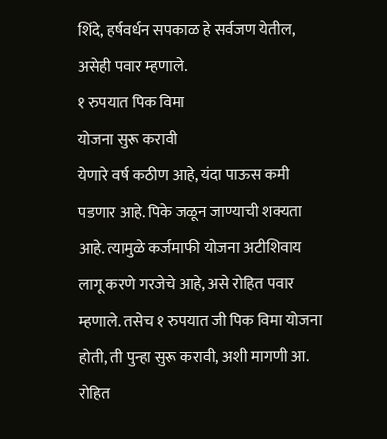शिंदे, हर्षवर्धन सपकाळ हे सर्वजण येतील, असेही पवार म्हणाले.
१ रुपयात पिक विमा
योजना सुरू करावी
येणारे वर्ष कठीण आहे, यंदा पाऊस कमी पडणार आहे. पिके जळून जाण्याची शक्यता आहे. त्यामुळे कर्जमाफी योजना अटीशिवाय लागू करणे गरजेचे आहे, असे रोहित पवार म्हणाले. तसेच १ रुपयात जी पिक विमा योजना होती, ती पुन्हा सुरू करावी, अशी मागणी आ. रोहित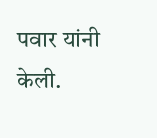पवार यांनी केली.